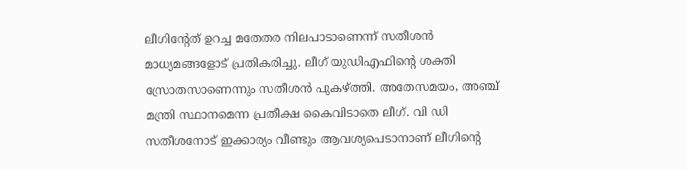ലീഗിന്റേത് ഉറച്ച മതേതര നിലപാടാണെന്ന് സതീശന്‍ മാധ്യമങ്ങളോട് പ്രതികരിച്ചു. ലീഗ് യുഡിഎഫിന്റെ ശക്തി സ്രോതസാണെന്നും സതീശന്‍ പുകഴ്ത്തി. അതേസമയം, അഞ്ച് മന്ത്രി സ്ഥാനമെന്ന പ്രതീക്ഷ കൈവിടാതെ ലീഗ്. വി ഡി സതീശനോട്‌ ഇക്കാര്യം വീണ്ടും ആവശ്യപെടാനാണ് ലീഗിന്റെ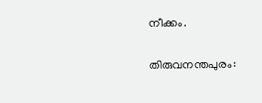നീക്കം.

തിരുവനന്തപുരം: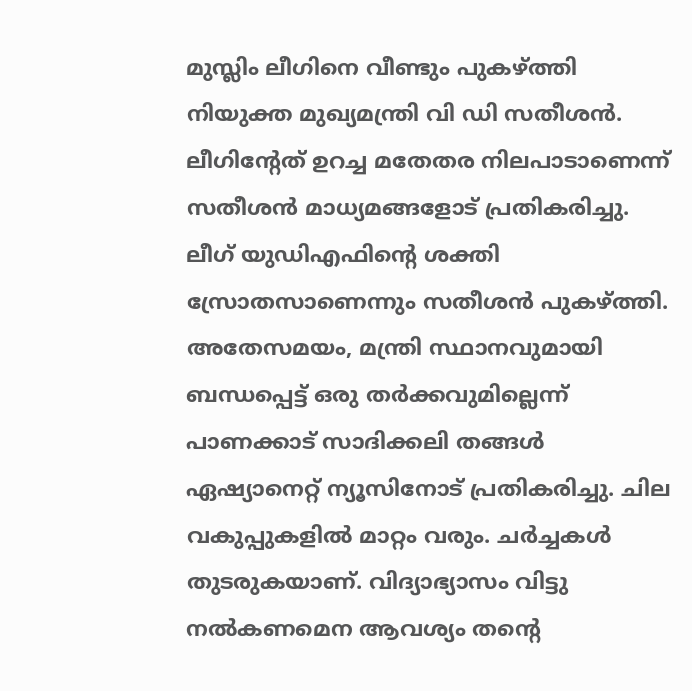മുസ്ലിം ലീഗിനെ വീണ്ടും പുകഴ്ത്തി നിയുക്ത മുഖ്യമന്ത്രി വി ഡി സതീശന്‍. ലീഗിന്റേത് ഉറച്ച മതേതര നിലപാടാണെന്ന് സതീശന്‍ മാധ്യമങ്ങളോട് പ്രതികരിച്ചു. ലീഗ് യുഡിഎഫിന്റെ ശക്തി സ്രോതസാണെന്നും സതീശന്‍ പുകഴ്ത്തി. അതേസമയം, മന്ത്രി സ്ഥാനവുമായി ബന്ധപ്പെട്ട് ഒരു തർക്കവുമില്ലെന്ന് പാണക്കാട് സാദിക്കലി തങ്ങൾ ഏഷ്യാനെറ്റ് ന്യൂസിനോട് പ്രതികരിച്ചു. ചില വകുപ്പുകളിൽ മാറ്റം വരും. ചർച്ചകൾ തുടരുകയാണ്. വിദ്യാഭ്യാസം വിട്ടു നൽകണമെന ആവശ്യം തൻ്റെ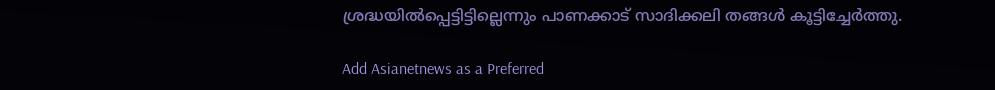ശ്രദ്ധയിൽപ്പെട്ടിട്ടില്ലെന്നും പാണക്കാട് സാദിക്കലി തങ്ങൾ കൂട്ടിച്ചേര്‍ത്തു.

Add Asianetnews as a Preferred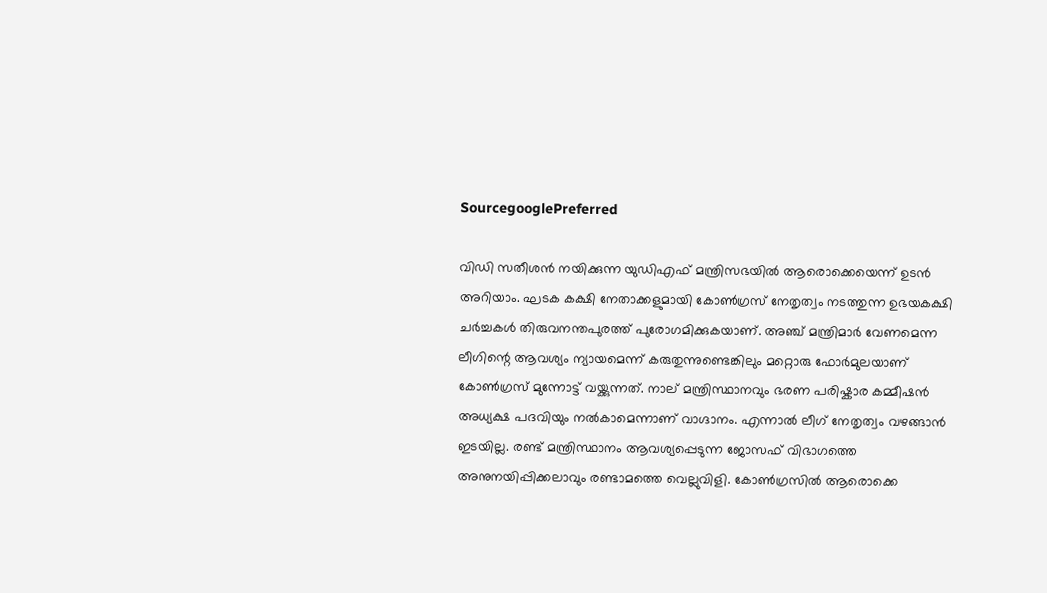SourcegooglePreferred

വിഡി സതീശൻ നയിക്കുന്ന യുഡിഎഫ് മന്ത്രിസഭയിൽ ആരൊക്കെയെന്ന് ഉടൻ അറിയാം. ഘടക കക്ഷി നേതാക്കളുമായി കോൺഗ്രസ് നേതൃത്വം നടത്തുന്ന ഉഭയകക്ഷി ചർച്ചകൾ തിരുവനന്തപുരത്ത് പുരോഗമിക്കുകയാണ്. അഞ്ച് മന്ത്രിമാർ വേണമെന്ന ലീഗിന്റെ ആവശ്യം ന്യായമെന്ന് കരുതുന്നുണ്ടെങ്കിലും മറ്റൊരു ഫോർമുലയാണ് കോൺഗ്രസ് മുന്നോട്ട് വയ്ക്കുന്നത്. നാല് മന്ത്രിസ്ഥാനവും ഭരണ പരിഷ്കാര കമ്മീഷൻ അധ്യക്ഷ പദവിയും നൽകാമെന്നാണ് വാഗ്ദാനം. എന്നാൽ ലീഗ് നേതൃത്വം വഴങ്ങാൻ ഇടയില്ല. രണ്ട് മന്ത്രിസ്ഥാനം ആവശ്യപ്പെടുന്ന ജോസഫ് വിഭാഗത്തെ അനുനയിപ്പിക്കലാവും രണ്ടാമത്തെ വെല്ലുവിളി. കോൺഗ്രസിൽ ആരൊക്കെ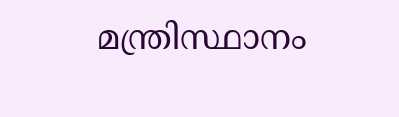മന്ത്രിസ്ഥാനം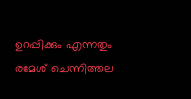ഉറപ്പിക്കും എന്നതും രമേശ് ചെന്നിത്തല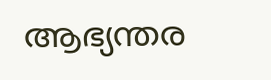ആഭ്യന്തര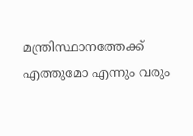മന്ത്രിസ്ഥാനത്തേക്ക് എത്തുമോ എന്നും വരും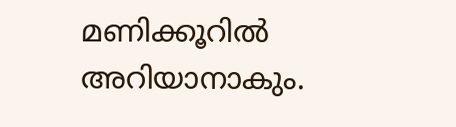മണിക്കൂറിൽ അറിയാനാകും.